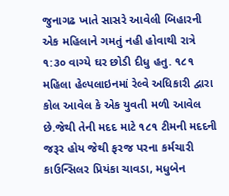જુનાગઢ ખાતે સાસરે આવેલી બિહારની એક મહિલાને ગમતું નહી હોવાથી રાત્રે ૧:૩૦ વાગ્યે ઘર છોડી દીધુ હતુ. ૧૮૧ મહિલા હેલ્પલાઇનમાં રેલ્વે અધિકારી દ્વારા કોલ આવેલ કે એક યુવતી મળી આવેલ છે.જેથી તેની મદદ માટે ૧૮૧ ટીમની મદદની જરૂર હોય જેથી ફરજ પરના કર્મચારી કાઉન્સિલર પ્રિયંકા ચાવડા, મધુબેન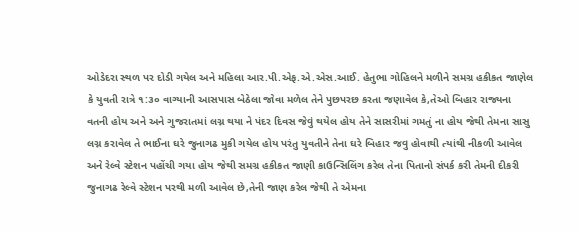ઓડેદરા સ્થળ પર દોડી ગયેલ અને મહિલા આર.પી.એફ.એ.એસ.આઈ. હેતુભા ગોહિલને મળીને સમગ્ર હકીકત જાણેલ કે યુવતી રાત્રે ૧:૩૦ વાગ્યાની આસપાસ બેઠેલા જોવા મળેલ તેને પુછપરછ કરતા જણાવેલ કે,તેઓ બિહાર રાજ્યના વતની હોય અને અને ગુજરાતમાં લગ્ન થયા ને પંદર દિવસ જેવું થયેલ હોય તેને સાસરીમાં ગમતું ના હોય જેથી તેમના સાસુ લગ્ન કરાવેલ તે ભાઈના ઘરે જુનાગઢ મુકી ગયેલ હોય પરંતુ યુવતીને તેના ઘરે બિહાર જવુ હોવાથી ત્યાંથી નીકળી આવેલ અને રેલ્વે સ્ટેશન પહોંચી ગયા હોય જેથી સમગ્ર હકીકત જાણી કાઉન્સિલિંગ કરેલ તેના પિતાનો સંપર્ક કરી તેમની દીકરી જુનાગઢ રેલ્વે સ્ટેશન પરથી મળી આવેલ છે,તેની જાણ કરેલ જેથી તે એમના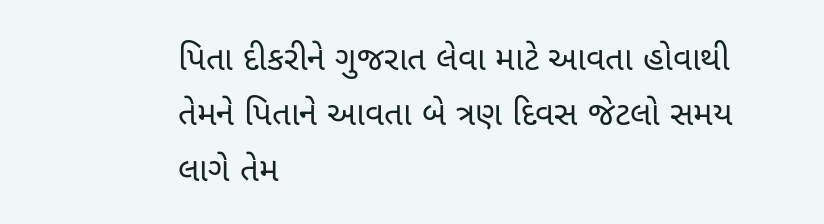પિતા દીકરીને ગુજરાત લેવા માટે આવતા હોવાથી તેમને પિતાને આવતા બે ત્રણ દિવસ જેટલો સમય લાગે તેમ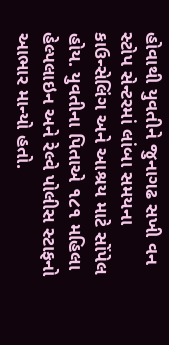હોવાથી યુવતીને જુનાગઢ સખી વન સ્ટોપ સેન્ટરમાં લાંબા સમયના કાઉન્સેલિંગ અને આશ્રય માટે સોંપેલ હોય. યુવતીના પિતાએ ૧૮૧ મહિલા હેલ્પલાઇન અને રેલ્વે પોલીસ સ્ટાફનો આભાર માન્યો હતો.